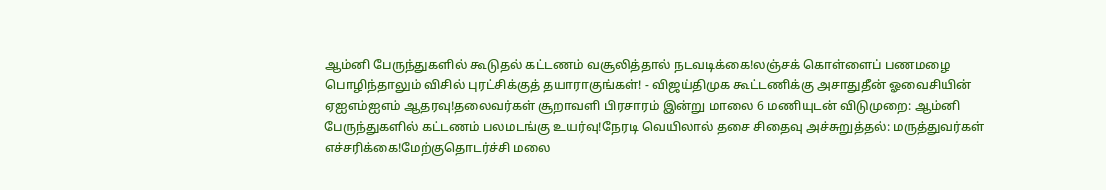ஆம்னி பேருந்துகளில் கூடுதல் கட்டணம் வசூலித்தால் நடவடிக்கை!லஞ்சக் கொள்ளைப் பணமழை பொழிந்தாலும் விசில் புரட்சிக்குத் தயாராகுங்கள்! - விஜய்திமுக கூட்டணிக்கு அசாதுதீன் ஓவைசியின் ஏஐஎம்ஐஎம் ஆதரவு!தலைவர்கள் சூறாவளி பிரசாரம் இன்று மாலை 6 மணியுடன் விடுமுறை: ஆம்னி பேருந்துகளில் கட்டணம் பலமடங்கு உயர்வு!நேரடி வெயிலால் தசை சிதைவு அச்சுறுத்தல்: மருத்துவர்கள் எச்சரிக்கை!மேற்குதொடர்ச்சி மலை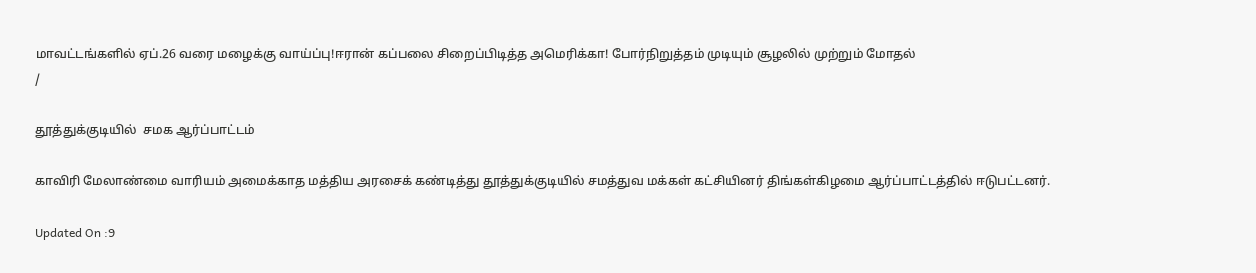மாவட்டங்களில் ஏப்.26 வரை மழைக்கு வாய்ப்பு!ஈரான் கப்பலை சிறைப்பிடித்த அமெரிக்கா! போர்நிறுத்தம் முடியும் சூழலில் முற்றும் மோதல்
/

தூத்துக்குடியில்  சமக ஆர்ப்பாட்டம்

காவிரி மேலாண்மை வாரியம் அமைக்காத மத்திய அரசைக் கண்டித்து தூத்துக்குடியில் சமத்துவ மக்கள் கட்சியினர் திங்கள்கிழமை ஆர்ப்பாட்டத்தில் ஈடுபட்டனர்.

Updated On :9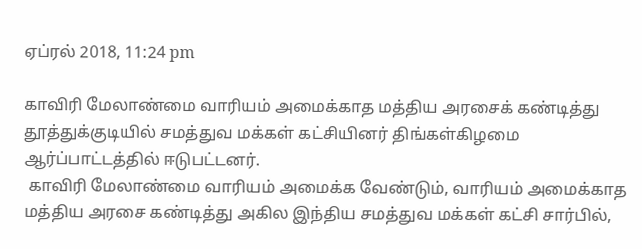ஏப்ரல் 2018, 11:24 pm

காவிரி மேலாண்மை வாரியம் அமைக்காத மத்திய அரசைக் கண்டித்து தூத்துக்குடியில் சமத்துவ மக்கள் கட்சியினர் திங்கள்கிழமை ஆர்ப்பாட்டத்தில் ஈடுபட்டனர்.
 காவிரி மேலாண்மை வாரியம் அமைக்க வேண்டும், வாரியம் அமைக்காத மத்திய அரசை கண்டித்து அகில இந்திய சமத்துவ மக்கள் கட்சி சார்பில்,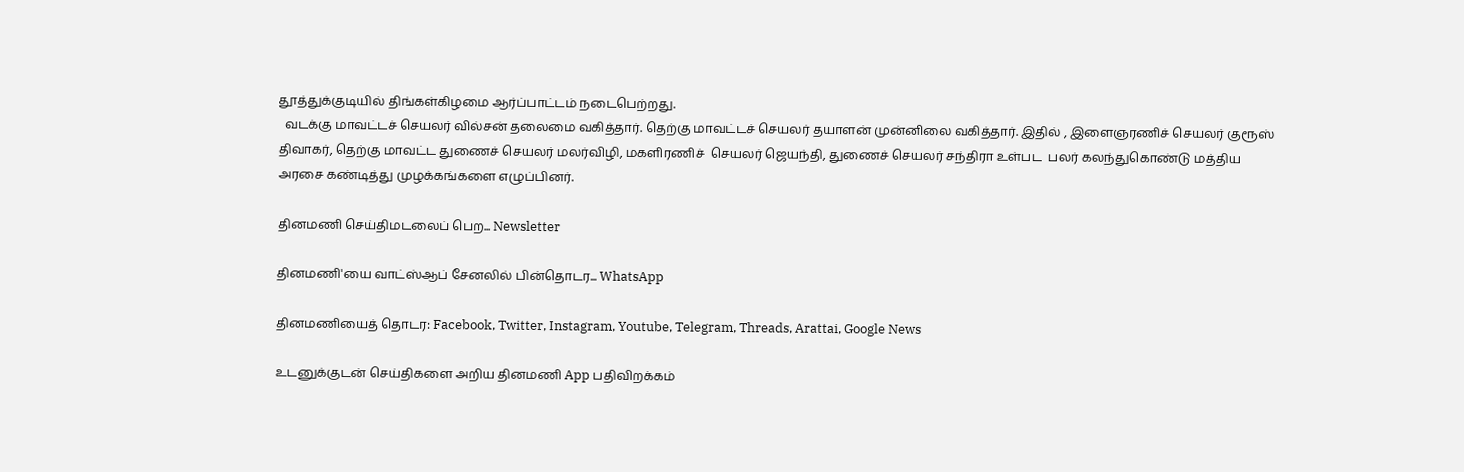தூத்துக்குடியில் திங்கள்கிழமை ஆர்ப்பாட்டம் நடைபெற்றது.
  வடக்கு மாவட்டச் செயலர் வில்சன் தலைமை வகித்தார். தெற்கு மாவட்டச் செயலர் தயாளன் முன்னிலை வகித்தார். இதில் , இளைஞரணிச் செயலர் குரூஸ் திவாகர், தெற்கு மாவட்ட துணைச் செயலர் மலர்விழி, மகளிரணிச்  செயலர் ஜெயந்தி, துணைச் செயலர் சந்திரா உள்பட  பலர் கலந்துகொண்டு மத்திய அரசை கண்டித்து முழக்கங்களை எழுப்பினர்.

தினமணி செய்திமடலைப் பெற... Newsletter

தினமணி'யை வாட்ஸ்ஆப் சேனலில் பின்தொடர... WhatsApp

தினமணியைத் தொடர: Facebook, Twitter, Instagram, Youtube, Telegram, Threads, Arattai, Google News

உடனுக்குடன் செய்திகளை அறிய தினமணி App பதிவிறக்கம்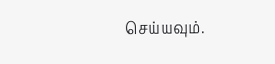செய்யவும்.